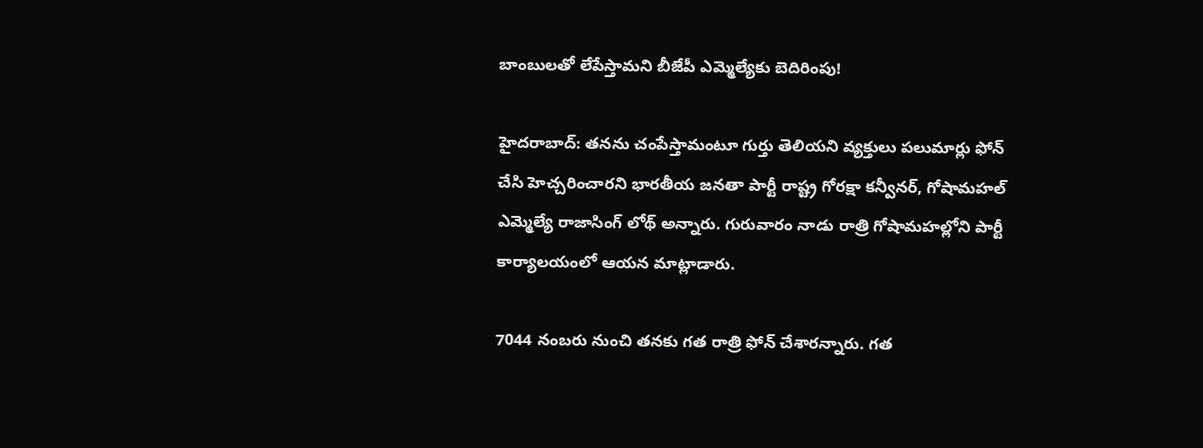బాంబులతో లేపేస్తామని బీజేపీ ఎమ్మెల్యేకు బెదిరింపు!

హైదరాబాద్: తనను చంపేస్తామంటూ గుర్తు తెలియని వ్యక్తులు పలుమార్లు ఫోన్ చేసి హెచ్చరించారని భారతీయ జనతా పార్టీ రాష్ట్ర గోరక్షా కన్వీనర్, గోషామహల్ ఎమ్మెల్యే రాజాసింగ్ లోథ్ అన్నారు. గురువారం నాడు రాత్రి గోషామహల్లోని పార్టీ కార్యాలయంలో ఆయన మాట్లాడారు.

7044 నంబరు నుంచి తనకు గత రాత్రి ఫోన్ చేశారన్నారు. గత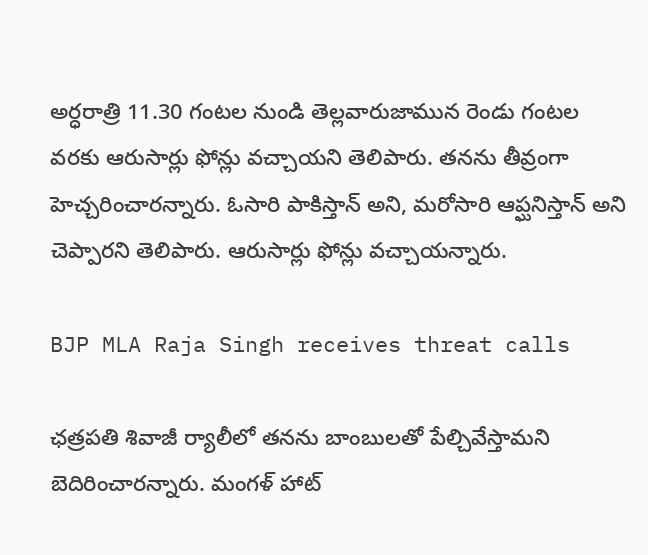అర్ధరాత్రి 11.30 గంటల నుండి తెల్లవారుజామున రెండు గంటల వరకు ఆరుసార్లు ఫోన్లు వచ్చాయని తెలిపారు. తనను తీవ్రంగా హెచ్చరించారన్నారు. ఓసారి పాకిస్తాన్ అని, మరోసారి ఆప్ఘనిస్తాన్ అని చెప్పారని తెలిపారు. ఆరుసార్లు ఫోన్లు వచ్చాయన్నారు.

BJP MLA Raja Singh receives threat calls

ఛత్రపతి శివాజీ ర్యాలీలో తనను బాంబులతో పేల్చివేస్తామని బెదిరించారన్నారు. మంగళ్ హాట్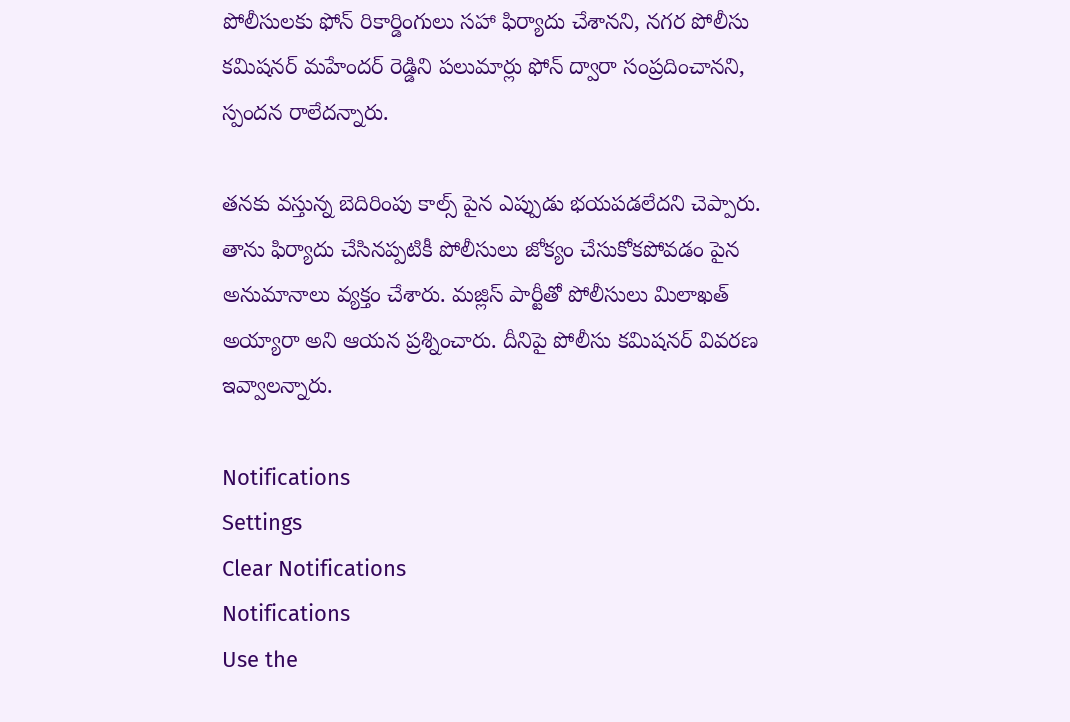పోలీసులకు ఫోన్ రికార్డింగులు సహా ఫిర్యాదు చేశానని, నగర పోలీసు కమిషనర్ మహేందర్ రెడ్డిని పలుమార్లు ఫోన్ ద్వారా సంప్రదించానని, స్పందన రాలేదన్నారు.

తనకు వస్తున్న బెదిరింపు కాల్స్ పైన ఎప్పుడు భయపడలేదని చెప్పారు. తాను ఫిర్యాదు చేసినప్పటికీ పోలీసులు జోక్యం చేసుకోకపోవడం పైన అనుమానాలు వ్యక్తం చేశారు. మజ్లిస్ పార్టీతో పోలీసులు మిలాఖత్ అయ్యారా అని ఆయన ప్రశ్నించారు. దీనిపై పోలీసు కమిషనర్ వివరణ ఇవ్వాలన్నారు.

Notifications
Settings
Clear Notifications
Notifications
Use the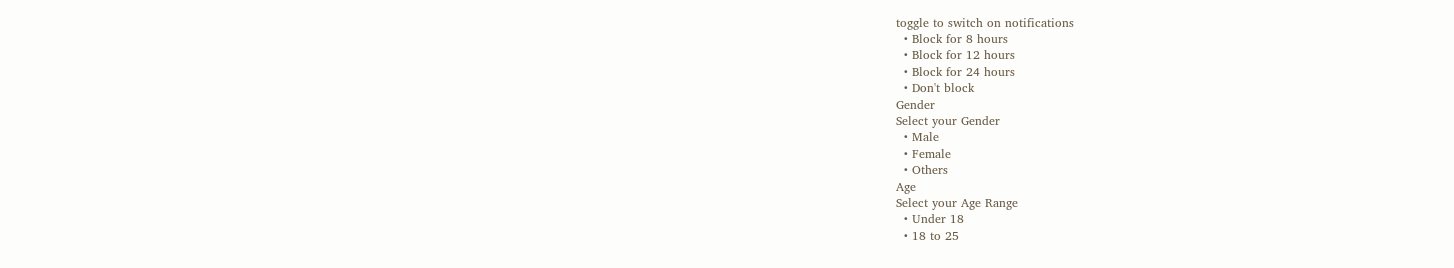toggle to switch on notifications
  • Block for 8 hours
  • Block for 12 hours
  • Block for 24 hours
  • Don't block
Gender
Select your Gender
  • Male
  • Female
  • Others
Age
Select your Age Range
  • Under 18
  • 18 to 25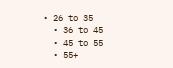• 26 to 35
  • 36 to 45
  • 45 to 55
  • 55+